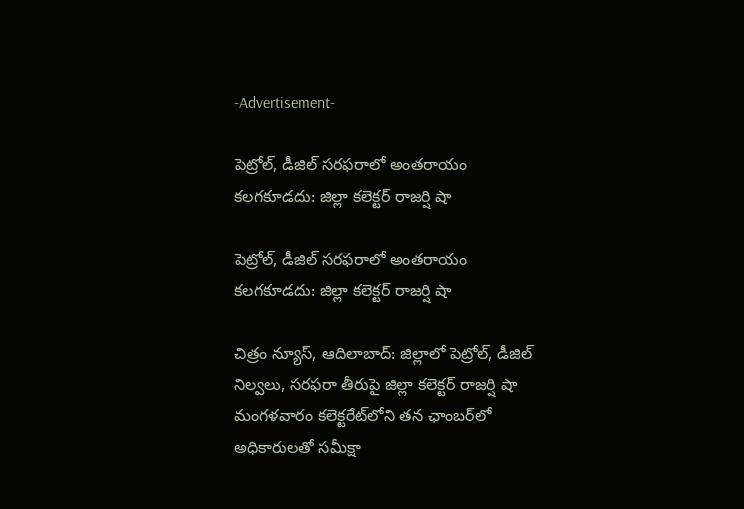-Advertisement-

పెట్రోల్, డీజిల్ సరఫరాలో అంతరాయం కలగకూడదు: జిల్లా కలెక్టర్ రాజర్షి షా

పెట్రోల్, డీజిల్ సరఫరాలో అంతరాయం కలగకూడదు: జిల్లా కలెక్టర్ రాజర్షి షా

చిత్రం న్యూస్, ఆదిలాబాద్: జిల్లాలో పెట్రోల్, డీజిల్ నిల్వలు, సరఫరా తీరుపై జిల్లా కలెక్టర్ రాజర్షి షా మంగళవారం కలెక్టరేట్‌లోని తన ఛాంబర్‌లో అధికారులతో సమీక్షా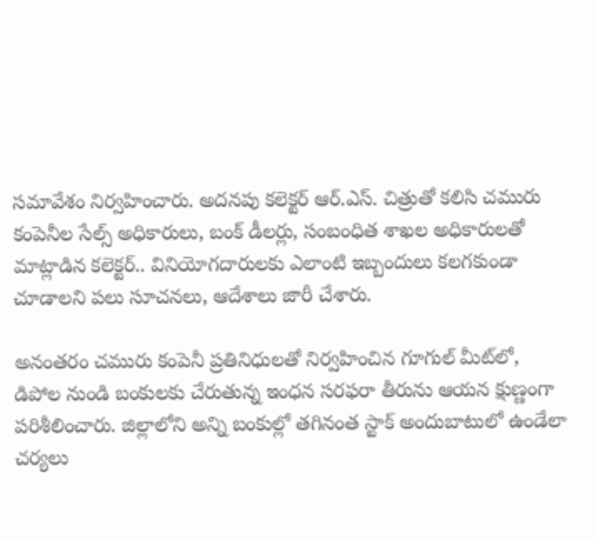సమావేశం నిర్వహించారు. అదనపు కలెక్టర్ ఆర్.ఎస్. చిత్రుతో కలిసి చమురు కంపెనీల సేల్స్ అధికారులు, బంక్ డీలర్లు, సంబంధిత శాఖల అధికారులతో మాట్లాడిన కలెక్టర్.. వినియోగదారులకు ఎలాంటి ఇబ్బందులు కలగకుండా చూడాలని పలు సూచనలు, ఆదేశాలు జారీ చేశారు.

అనంతరం చమురు కంపెనీ ప్రతినిధులతో నిర్వహించిన గూగుల్ మీట్‌లో, డిపోల నుండి బంకులకు చేరుతున్న ఇంధన సరఫరా తీరును ఆయన క్షుణ్ణంగా పరిశీలించారు. జిల్లాలోని అన్ని బంకుల్లో తగినంత స్టాక్ అందుబాటులో ఉండేలా చర్యలు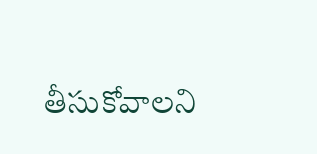తీసుకోవాలని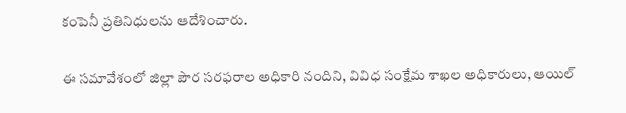కంపెనీ ప్రతినిధులను ఆదేశించారు.

ఈ సమావేశంలో జిల్లా పౌర సరఫరాల అధికారి నందిని, వివిధ సంక్షేమ శాఖల అధికారులు, ఆయిల్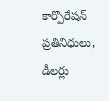కార్పొరేషన్ ప్రతినిధులు, డీలర్లు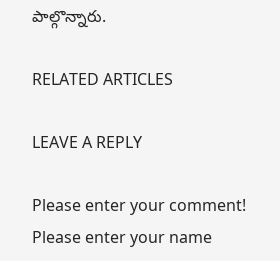పాల్గొన్నారు.

RELATED ARTICLES

LEAVE A REPLY

Please enter your comment!
Please enter your name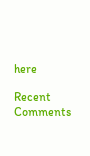here

Recent Comments